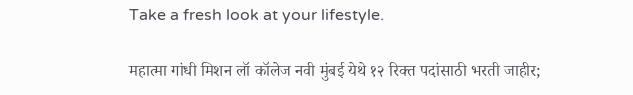Take a fresh look at your lifestyle.

महात्मा गांधी मिशन लॉ कॉलेज नवी मुंबई येथे १२ रिक्त पदांसाठी भरती जाहीर;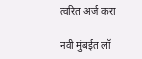त्वरित अर्ज करा

नवी मुंबईत लॉ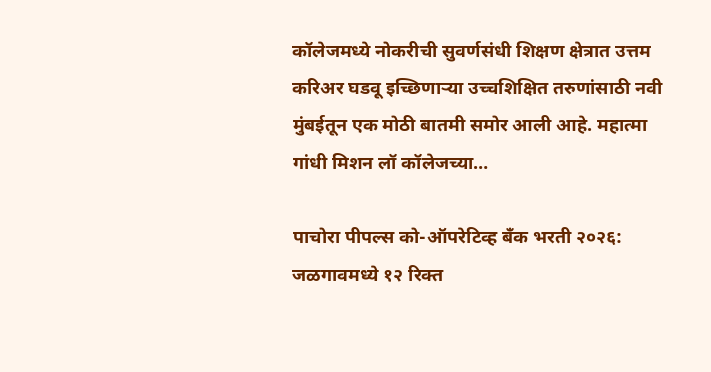कॉलेजमध्ये नोकरीची सुवर्णसंधी शिक्षण क्षेत्रात उत्तम करिअर घडवू इच्छिणाऱ्या उच्चशिक्षित तरुणांसाठी नवी मुंबईतून एक मोठी बातमी समोर आली आहे. महात्मा गांधी मिशन लॉ कॉलेजच्या…

पाचोरा पीपल्स को-ऑपरेटिव्ह बँक भरती २०२६: जळगावमध्ये १२ रिक्त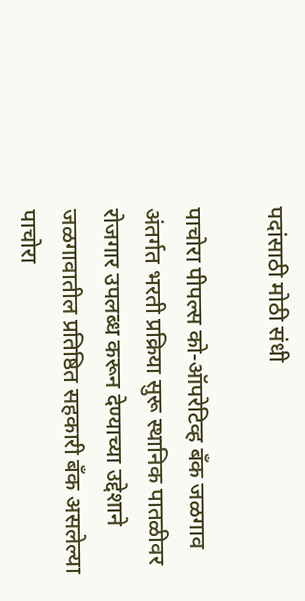पदांसाठी मोठी संधी

पाचोरा पीपल्स को-ऑपरेटिव्ह बँक जळगाव अंतर्गत भरती प्रक्रिया सुरू स्थानिक पातळीवर रोजगार उपलब्ध करून देण्याच्या उद्देशाने जळगावातील प्रतिष्ठित सहकारी बँक असलेल्या पाचोरा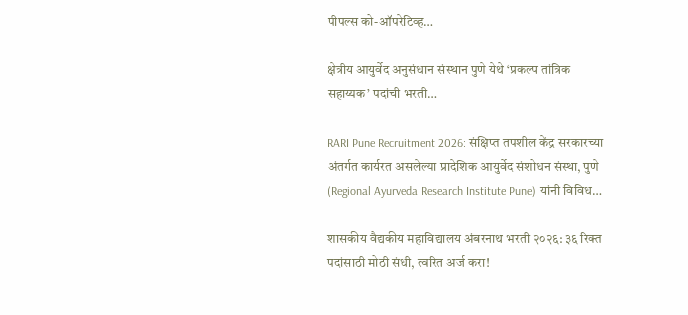पीपल्स को-ऑपरेटिव्ह…

क्षेत्रीय आयुर्वेद अनुसंधान संस्थान पुणे येथे ‘प्रकल्प तांत्रिक सहाय्यक’ पदांची भरती…

RARI Pune Recruitment 2026: संक्षिप्त तपशील केंद्र सरकारच्या अंतर्गत कार्यरत असलेल्या प्रादेशिक आयुर्वेद संशोधन संस्था, पुणे (Regional Ayurveda Research Institute Pune) यांनी विविध…

शासकीय वैद्यकीय महाविद्यालय अंबरनाथ भरती २०२६: ३६ रिक्त पदांसाठी मोठी संधी, त्वरित अर्ज करा!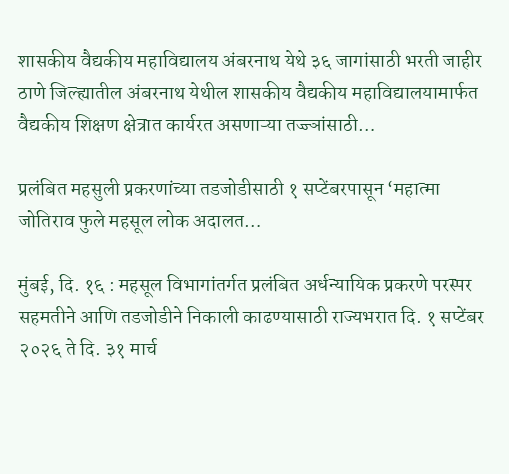शासकीय वैद्यकीय महाविद्यालय अंबरनाथ येथे ३६ जागांसाठी भरती जाहीर ठाणे जिल्ह्यातील अंबरनाथ येथील शासकीय वैद्यकीय महाविद्यालयामार्फत वैद्यकीय शिक्षण क्षेत्रात कार्यरत असणाऱ्या तज्ज्ञांसाठी…

प्रलंबित महसुली प्रकरणांच्या तडजोडीसाठी १ सप्टेंबरपासून ‘महात्मा जोतिराव फुले महसूल लोक अदालत…

मुंबई, दि. १६ : महसूल विभागांतर्गत प्रलंबित अर्धन्यायिक प्रकरणे परस्पर सहमतीने आणि तडजोडीने निकाली काढण्यासाठी राज्यभरात दि. १ सप्टेंबर २०२६ ते दि. ३१ मार्च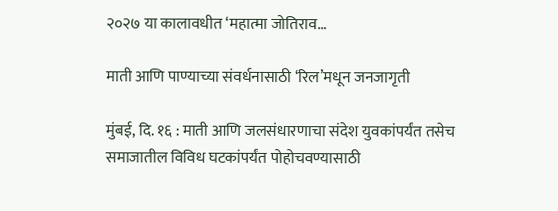२०२७ या कालावधीत ‘महात्मा जोतिराव…

माती आणि पाण्याच्या संवर्धनासाठी ‘रिल’मधून जनजागृती

मुंबई, दि. १६ : माती आणि जलसंधारणाचा संदेश युवकांपर्यंत तसेच समाजातील विविध घटकांपर्यंत पोहोचवण्यासाठी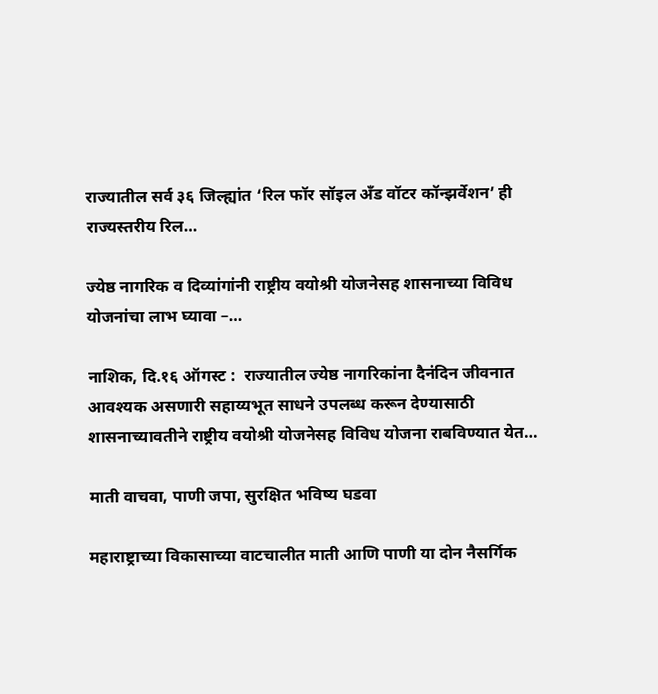राज्यातील सर्व ३६ जिल्ह्यांत ‘रिल फॉर सॉइल अँड वॉटर कॉन्झर्वेशन’ ही राज्यस्तरीय रिल…

ज्येष्ठ नागरिक व दिव्यांगांनी राष्ट्रीय वयोश्री योजनेसह शासनाच्या विविध योजनांचा लाभ घ्यावा –…

नाशिक, दि.१६ ऑगस्ट :  राज्यातील ज्येष्ठ नागरिकांना दैनंदिन जीवनात आवश्यक असणारी सहाय्यभूत साधने उपलब्ध करून देण्यासाठी शासनाच्यावतीने राष्ट्रीय वयोश्री योजनेसह विविध योजना राबविण्यात येत…

माती वाचवा, पाणी जपा, सुरक्षित भविष्य घडवा

महाराष्ट्राच्या विकासाच्या वाटचालीत माती आणि पाणी या दोन नैसर्गिक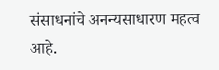संसाधनांचे अनन्यसाधारण महत्व आहे.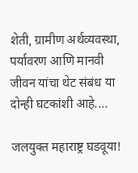शेती, ग्रामीण अर्थव्यवस्था, पर्यावरण आणि मानवी जीवन यांचा थेट संबंध या दोन्ही घटकांशी आहे.…

जलयुक्त महाराष्ट्र घडवूया!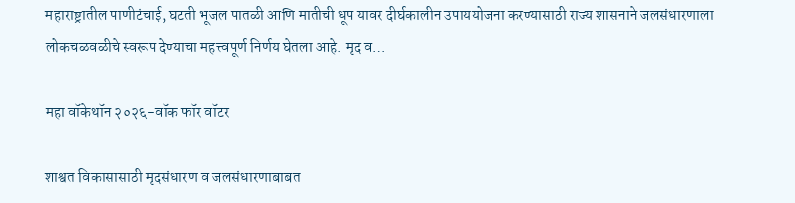महाराष्ट्रातील पाणीटंचाई, घटती भूजल पातळी आणि मातीची धूप यावर दीर्घकालीन उपाययोजना करण्यासाठी राज्य शासनाने जलसंधारणाला लोकचळवळीचे स्वरूप देण्याचा महत्त्वपूर्ण निर्णय घेतला आहे. मृद व…

महा वॉकेथॉन २०२६-वॉक फॉर वॉटर

शाश्वत विकासासाठी मृदसंधारण व जलसंधारणाबाबत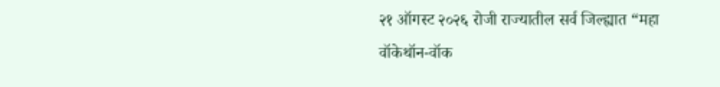२१ ऑगस्ट २०२६ रोजी राज्यातील सर्व जिल्ह्यात “महा वॉकेथॉन-वॉक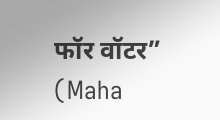फॉर वॉटर” (Maha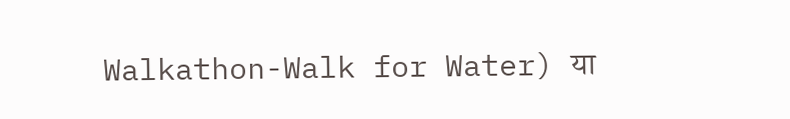Walkathon-Walk for Water) या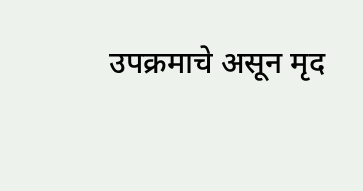उपक्रमाचे असून मृद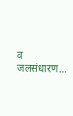व जलसंधारण…